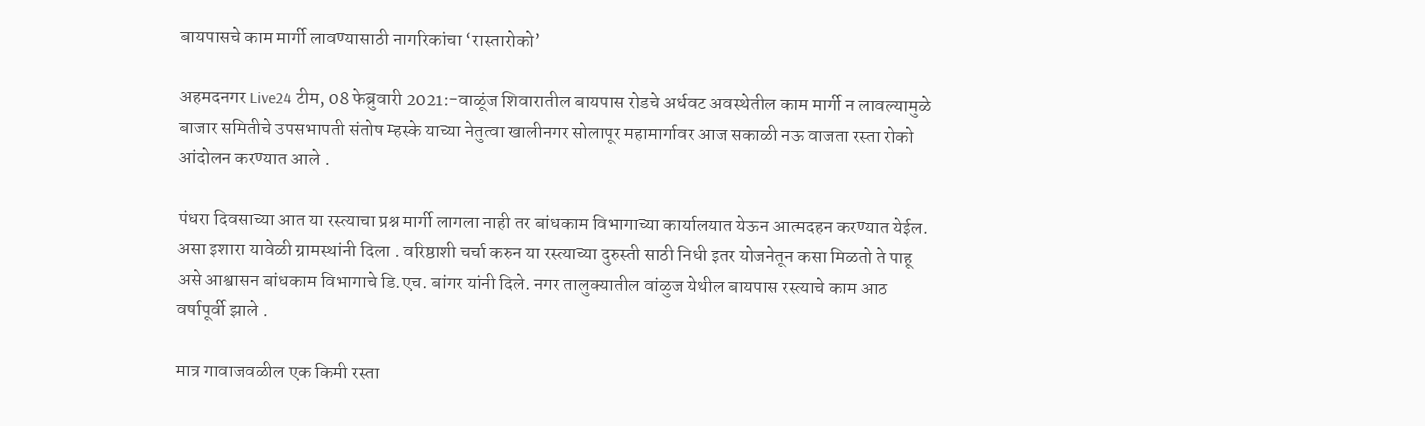बायपासचे काम मार्गी लावण्यासाठी नागरिकांचा ‘रास्तारोको’

अहमदनगर Live24 टीम, 08 फेब्रुवारी 2021:-वाळूंज शिवारातील बायपास रोडचे अर्धवट अवस्थेतील काम मार्गी न लावल्यामुळे बाजार समितीचे उपसभापती संतोष म्हस्के याच्या नेतुत्वा खालीनगर सोलापूर महामार्गावर आज सकाळी नऊ वाजता रस्ता रोको आंदोलन करण्यात आले .

पंधरा दिवसाच्या आत या रस्त्याचा प्रश्न मार्गी लागला नाही तर बांधकाम विभागाच्या कार्यालयात येऊन आत्मदहन करण्यात येईल. असा इशारा यावेळी ग्रामस्थांनी दिला . वरिष्ठाशी चर्चा करुन या रस्त्याच्या दुरुस्ती साठी निधी इतर योजनेतून कसा मिळतो ते पाहू असे आश्वासन बांधकाम विभागाचे डि.एच. बांगर यांनी दिले. नगर तालुक्यातील वांळुज येथील बायपास रस्त्याचे काम आठ वर्षापूर्वी झाले .

मात्र गावाजवळील एक किमी रस्ता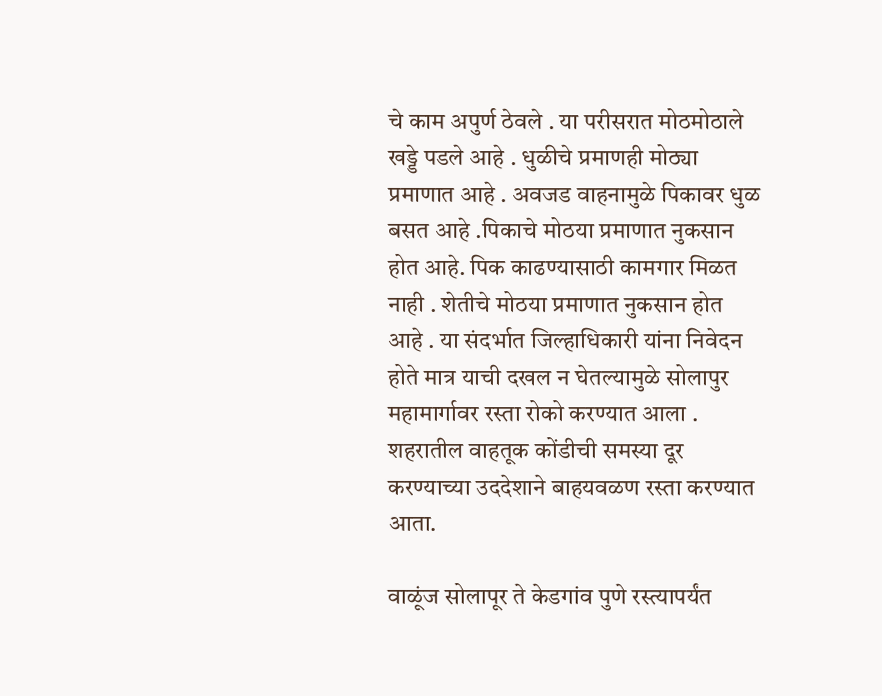चे काम अपुर्ण ठेवले . या परीसरात मोठमोठाले खड्डे पडले आहे . धुळीचे प्रमाणही मोठ्या प्रमाणात आहे . अवजड वाहनामुळे पिकावर धुळ बसत आहे .पिकाचे मोठया प्रमाणात नुकसान होत आहे. पिक काढण्यासाठी कामगार मिळत नाही . शेतीचे मोठया प्रमाणात नुकसान होत आहे . या संदर्भात जिल्हाधिकारी यांना निवेदन होते मात्र याची दखल न घेतल्यामुळे सोलापुर महामार्गावर रस्ता रोको करण्यात आला . शहरातील वाहतूक कोंडीची समस्या दूर करण्याच्या उददेशाने बाहयवळण रस्ता करण्यात आता.

वाळूंज सोलापूर ते केडगांव पुणे रस्त्यापर्यंत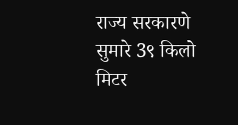राज्य सरकारणे सुमारे 3९ किलो मिटर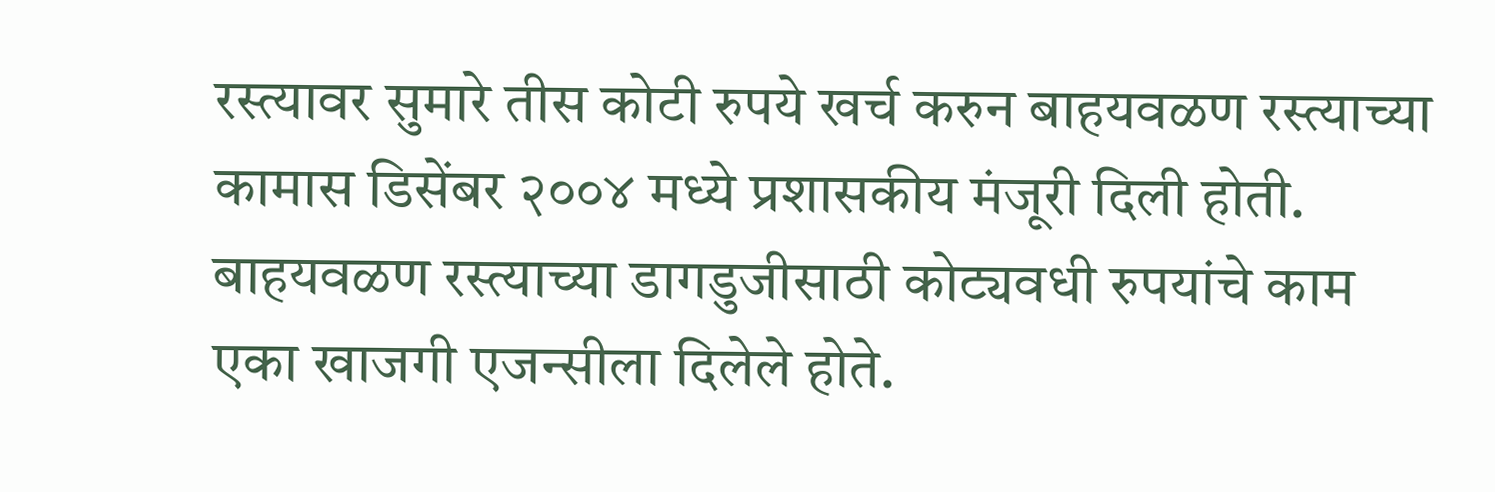रस्त्यावर सुमारे तीस कोटी रुपये खर्च करुन बाहयवळण रस्त्याच्या कामास डिसेंबर २००४ मध्ये प्रशासकीय मंजूरी दिली होती. बाहयवळण रस्त्याच्या डागडुजीसाठी कोट्यवधी रुपयांचे काम एका खाजगी एजन्सीला दिलेले होते.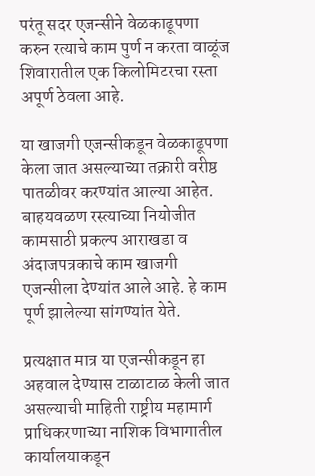परंतू सदर एजन्सीने वेळकाढूपणा करुन रत्याचे काम पुर्ण न करता वाळूंज शिवारातील एक किलोमिटरचा रस्ता अपूर्ण ठेवला आहे.

या खाजगी एजन्सीकडून वेळकाढूपणा केला जात असल्याच्या तक्रारी वरीष्ठ पातळीवर करण्यांत आल्या आहेत. बाहयवळण रस्त्याच्या नियोजीत कामसाठी प्रकल्प आराखडा व अंदाजपत्रकाचे काम खाजगी एजन्सीला देण्यांत आले आहे. हे काम पूर्ण झालेल्या सांगण्यांत येते.

प्रत्यक्षात मात्र या एजन्सीकडून हा अहवाल देण्यास टाळाटाळ केली जात असल्याची माहिती राष्ट्रीय महामार्ग प्राधिकरणाच्या नाशिक विभागातील कार्यालयाकडून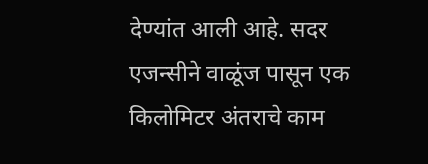देण्यांत आली आहे. सदर एजन्सीने वाळूंज पासून एक किलोमिटर अंतराचे काम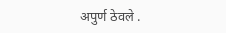अपुर्ण ठेवले .